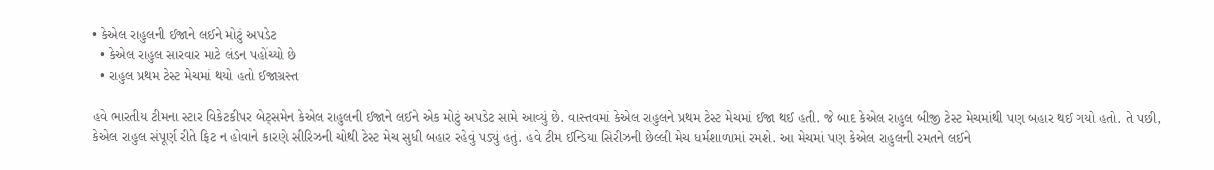• કેએલ રાહુલની ઈજાને લઈને મોટું અપડેટ
  • કેએલ રાહુલ સારવાર માટે લંડન પહોંચ્યો છે
  • રાહુલ પ્રથમ ટેસ્ટ મેચમાં થયો હતો ઈજાગ્રસ્ત

હવે ભારતીય ટીમના સ્ટાર વિકેટકીપર બેટ્સમેન કેએલ રાહુલની ઈજાને લઈને એક મોટું અપડેટ સામે આવ્યું છે. વાસ્તવમાં કેએલ રાહુલને પ્રથમ ટેસ્ટ મેચમાં ઈજા થઈ હતી. જે બાદ કેએલ રાહુલ બીજી ટેસ્ટ મેચમાંથી પણ બહાર થઈ ગયો હતો. તે પછી, કેએલ રાહુલ સંપૂર્ણ રીતે ફિટ ન હોવાને કારણે સીરિઝની ચોથી ટેસ્ટ મેચ સુધી બહાર રહેવું પડ્યું હતું. હવે ટીમ ઈન્ડિયા સિરીઝની છેલ્લી મેચ ધર્મશાળામાં રમશે. આ મેચમાં પણ કેએલ રાહુલની રમતને લઈને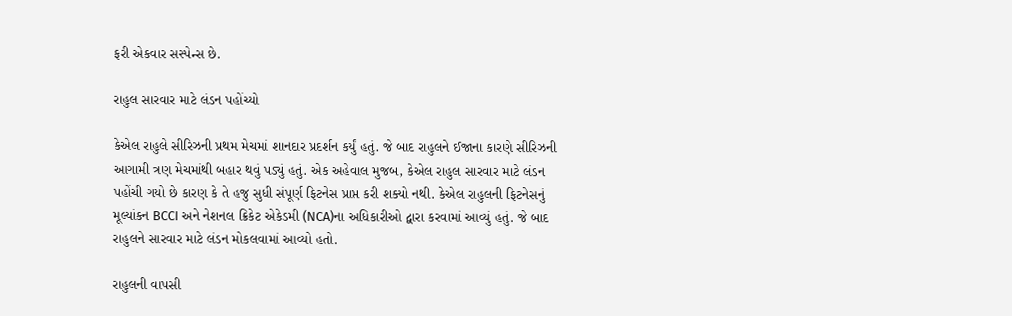ફરી એકવાર સસ્પેન્સ છે.

રાહુલ સારવાર માટે લંડન પહોંચ્યો

કેએલ રાહુલે સીરિઝની પ્રથમ મેચમાં શાનદાર પ્રદર્શન કર્યું હતું. જે બાદ રાહુલને ઈજાના કારણે સીરિઝની આગામી ત્રણ મેચમાંથી બહાર થવું પડ્યું હતું. એક અહેવાલ મુજબ, કેએલ રાહુલ સારવાર માટે લંડન પહોંચી ગયો છે કારણ કે તે હજુ સુધી સંપૂર્ણ ફિટનેસ પ્રાપ્ત કરી શક્યો નથી. કેએલ રાહુલની ફિટનેસનું મૂલ્યાંકન BCCI અને નેશનલ ક્રિકેટ એકેડમી (NCA)ના અધિકારીઓ દ્વારા કરવામાં આવ્યું હતું. જે બાદ રાહુલને સારવાર માટે લંડન મોકલવામાં આવ્યો હતો.

રાહુલની વાપસી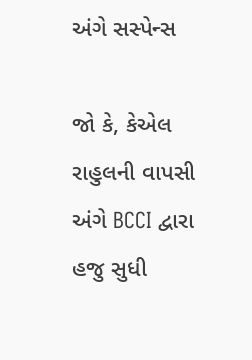અંગે સસ્પેન્સ

જો કે, કેએલ રાહુલની વાપસી અંગે BCCI દ્વારા હજુ સુધી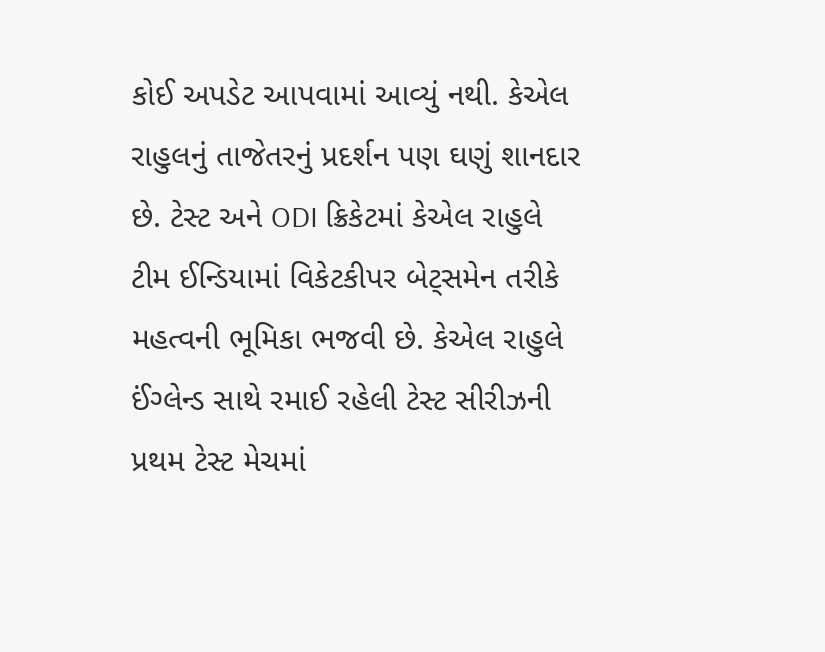કોઈ અપડેટ આપવામાં આવ્યું નથી. કેએલ રાહુલનું તાજેતરનું પ્રદર્શન પણ ઘણું શાનદાર છે. ટેસ્ટ અને ODI ક્રિકેટમાં કેએલ રાહુલે ટીમ ઈન્ડિયામાં વિકેટકીપર બેટ્સમેન તરીકે મહત્વની ભૂમિકા ભજવી છે. કેએલ રાહુલે ઈંગ્લેન્ડ સાથે રમાઈ રહેલી ટેસ્ટ સીરીઝની પ્રથમ ટેસ્ટ મેચમાં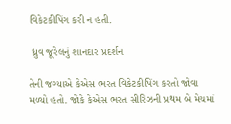વિકેટકીપિંગ કરી ન હતી.

 ધ્રુવ જૂરેલનું શાનદાર પ્રદર્શન

તેની જગ્યાએ કેએસ ભરત વિકેટકીપિંગ કરતો જોવા મળ્યો હતો. જોકે કેએસ ભરત સીરિઝની પ્રથમ બે મેચમાં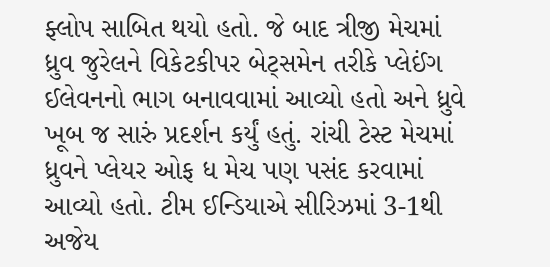ફ્લોપ સાબિત થયો હતો. જે બાદ ત્રીજી મેચમાં ધ્રુવ જુરેલને વિકેટકીપર બેટ્સમેન તરીકે પ્લેઈંગ ઈલેવનનો ભાગ બનાવવામાં આવ્યો હતો અને ધ્રુવે ખૂબ જ સારું પ્રદર્શન કર્યું હતું. રાંચી ટેસ્ટ મેચમાં ધ્રુવને પ્લેયર ઓફ ધ મેચ પણ પસંદ કરવામાં આવ્યો હતો. ટીમ ઈન્ડિયાએ સીરિઝમાં 3-1થી અજેય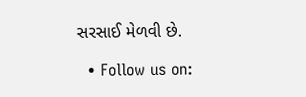સરસાઈ મેળવી છે.

  • Follow us on: